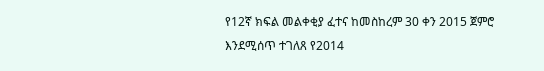የ12ኛ ክፍል መልቀቂያ ፈተና ከመስከረም 30 ቀን 2015 ጀምሮ እንደሚሰጥ ተገለጸ የ2014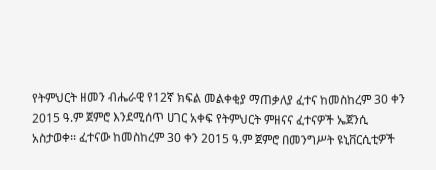የትምህርት ዘመን ብሔራዊ የ12ኛ ክፍል መልቀቂያ ማጠቃለያ ፈተና ከመስከረም 30 ቀን 2015 ዓ.ም ጀምሮ እንደሚሰጥ ሀገር አቀፍ የትምህርት ምዘናና ፈተናዎች ኤጀንሲ አስታወቀ፡፡ ፈተናው ከመስከረም 30 ቀን 2015 ዓ.ም ጀምሮ በመንግሥት ዩኒቨርሲቲዎች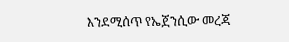እንደሚሰጥ የኤጀንሲው መረጃ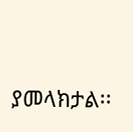ያመላክታል፡፡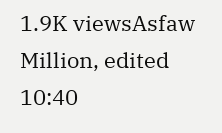1.9K viewsAsfaw Million, edited 10:40